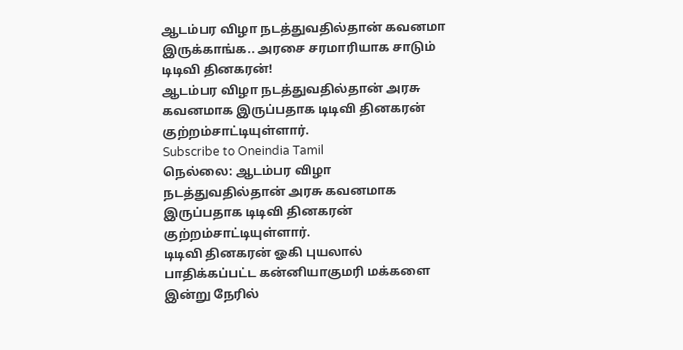ஆடம்பர விழா நடத்துவதில்தான் கவனமா இருக்காங்க.. அரசை சரமாரியாக சாடும் டிடிவி தினகரன்!
ஆடம்பர விழா நடத்துவதில்தான் அரசு கவனமாக இருப்பதாக டிடிவி தினகரன் குற்றம்சாட்டியுள்ளார்.
Subscribe to Oneindia Tamil
நெல்லை: ஆடம்பர விழா நடத்துவதில்தான் அரசு கவனமாக இருப்பதாக டிடிவி தினகரன் குற்றம்சாட்டியுள்ளார்.
டிடிவி தினகரன் ஓகி புயலால் பாதிக்கப்பட்ட கன்னியாகுமரி மக்களை இன்று நேரில்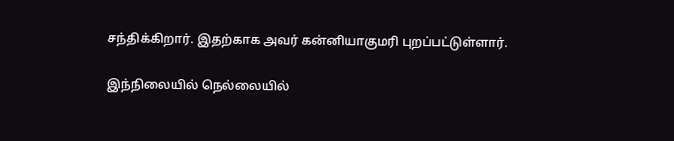சந்திக்கிறார். இதற்காக அவர் கன்னியாகுமரி புறப்பட்டுள்ளார்.

இந்நிலையில் நெல்லையில்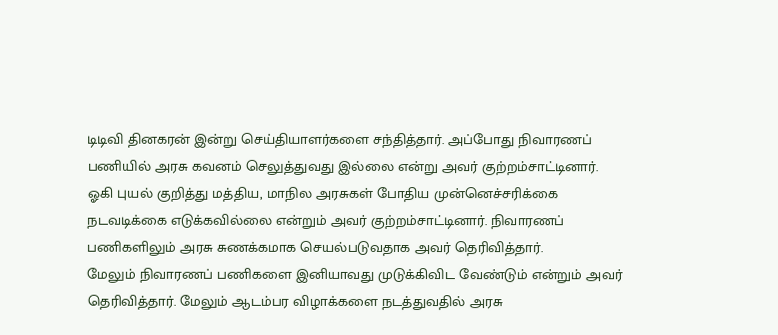டிடிவி தினகரன் இன்று செய்தியாளர்களை சந்தித்தார். அப்போது நிவாரணப் பணியில் அரசு கவனம் செலுத்துவது இல்லை என்று அவர் குற்றம்சாட்டினார்.
ஓகி புயல் குறித்து மத்திய, மாநில அரசுகள் போதிய முன்னெச்சரிக்கை நடவடிக்கை எடுக்கவில்லை என்றும் அவர் குற்றம்சாட்டினார். நிவாரணப் பணிகளிலும் அரசு சுணக்கமாக செயல்படுவதாக அவர் தெரிவித்தார்.
மேலும் நிவாரணப் பணிகளை இனியாவது முடுக்கிவிட வேண்டும் என்றும் அவர் தெரிவித்தார். மேலும் ஆடம்பர விழாக்களை நடத்துவதில் அரசு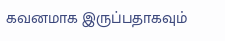கவனமாக இருப்பதாகவும்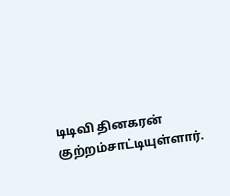டிடிவி தினகரன் குற்றம்சாட்டியுள்ளார்.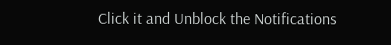Click it and Unblock the Notifications